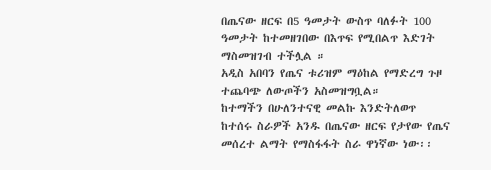በጤናው ዘርፍ በ5 ዓመታት ውስጥ ባለፉት 100 ዓመታት ከተመዘገበው በእጥፍ የሚበልጥ እድገት ማስመዝገብ ተችሏል ።
አዲስ አበባን የጤና ቱሪዝም ማዕከል የማድረግ ጉዞ ተጨባጭ ለውጦችን አስመዝግቧል።
ከተማችን በሁለንተናዊ መልኩ እንድትለወጥ ከተሰሩ ስራዎች አንዱ በጤናው ዘርፍ የታየው የጤና መሰረተ ልማት የማስፋፋት ስራ ዋነኛው ነው፡፡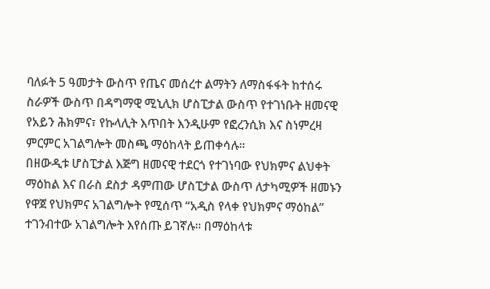ባለፉት 5 ዓመታት ውስጥ የጤና መሰረተ ልማትን ለማስፋፋት ከተሰሩ ስራዎች ውስጥ በዳግማዊ ሚኒሊክ ሆስፒታል ውስጥ የተገነቡት ዘመናዊ የአይን ሕክምና፣ የኩላሊት እጥበት እንዲሁም የፎረንሲክ እና ስነምረዛ ምርምር አገልግሎት መስጫ ማዕከላት ይጠቀሳሉ፡፡
በዘውዲቱ ሆስፒታል እጅግ ዘመናዊ ተደርጎ የተገነባው የህክምና ልህቀት ማዕከል እና በራስ ደስታ ዳምጠው ሆስፒታል ውስጥ ለታካሚዎች ዘመኑን የዋጀ የህክምና አገልግሎት የሚሰጥ “አዲስ የላቀ የህክምና ማዕከል” ተገንብተው አገልግሎት እየሰጡ ይገኛሉ፡፡ በማዕከላቱ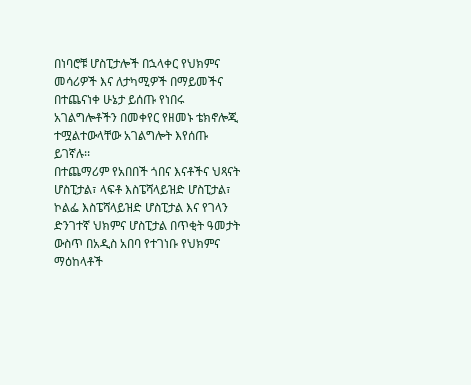በነባሮቹ ሆስፒታሎች በኋላቀር የህክምና መሳሪዎች እና ለታካሚዎች በማይመችና በተጨናነቀ ሁኔታ ይሰጡ የነበሩ አገልግሎቶችን በመቀየር የዘመኑ ቴክኖሎጂ ተሟልተውላቸው አገልግሎት እየሰጡ ይገኛሉ፡፡
በተጨማሪም የአበበች ጎበና እናቶችና ህጻናት ሆስፒታል፣ ላፍቶ እስፔሻላይዝድ ሆስፒታል፣ ኮልፌ እስፔሻላይዝድ ሆስፒታል እና የገላን ድንገተኛ ህክምና ሆስፒታል በጥቂት ዓመታት ውስጥ በአዲስ አበባ የተገነቡ የህክምና ማዕከላቶች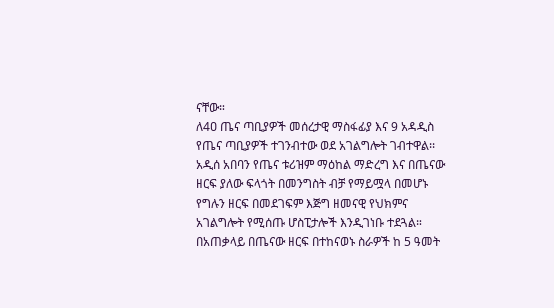ናቸው።
ለ4ዐ ጤና ጣቢያዎች መሰረታዊ ማስፋፊያ እና 9 አዳዲስ የጤና ጣቢያዎች ተገንብተው ወደ አገልግሎት ገብተዋል፡፡
አዲሰ አበባን የጤና ቱሪዝም ማዕከል ማድረግ እና በጤናው ዘርፍ ያለው ፍላጎት በመንግስት ብቻ የማይሟላ በመሆኑ የግሉን ዘርፍ በመደገፍም እጅግ ዘመናዊ የህክምና አገልግሎት የሚሰጡ ሆስፒታሎች እንዲገነቡ ተደጓል።
በአጠቃላይ በጤናው ዘርፍ በተከናወኑ ስራዎች ከ 5 ዓመት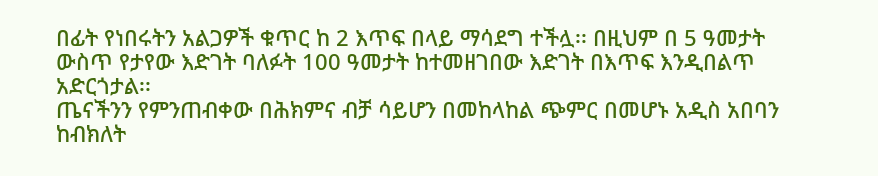በፊት የነበሩትን አልጋዎች ቁጥር ከ 2 እጥፍ በላይ ማሳደግ ተችሏ፡፡ በዚህም በ 5 ዓመታት ውስጥ የታየው እድገት ባለፉት 100 ዓመታት ከተመዘገበው እድገት በእጥፍ እንዲበልጥ አድርጎታል፡፡
ጤናችንን የምንጠብቀው በሕክምና ብቻ ሳይሆን በመከላከል ጭምር በመሆኑ አዲስ አበባን ከብክለት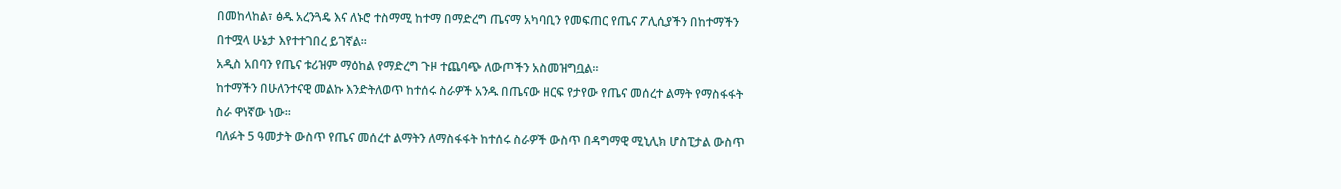በመከላከል፣ ፅዱ አረንጓዴ እና ለኑሮ ተስማሚ ከተማ በማድረግ ጤናማ አካባቢን የመፍጠር የጤና ፖሊሲያችን በከተማችን በተሟላ ሁኔታ እየተተገበረ ይገኛል፡፡
አዲስ አበባን የጤና ቱሪዝም ማዕከል የማድረግ ጉዞ ተጨባጭ ለውጦችን አስመዝግቧል።
ከተማችን በሁለንተናዊ መልኩ እንድትለወጥ ከተሰሩ ስራዎች አንዱ በጤናው ዘርፍ የታየው የጤና መሰረተ ልማት የማስፋፋት ስራ ዋነኛው ነው፡፡
ባለፉት 5 ዓመታት ውስጥ የጤና መሰረተ ልማትን ለማስፋፋት ከተሰሩ ስራዎች ውስጥ በዳግማዊ ሚኒሊክ ሆስፒታል ውስጥ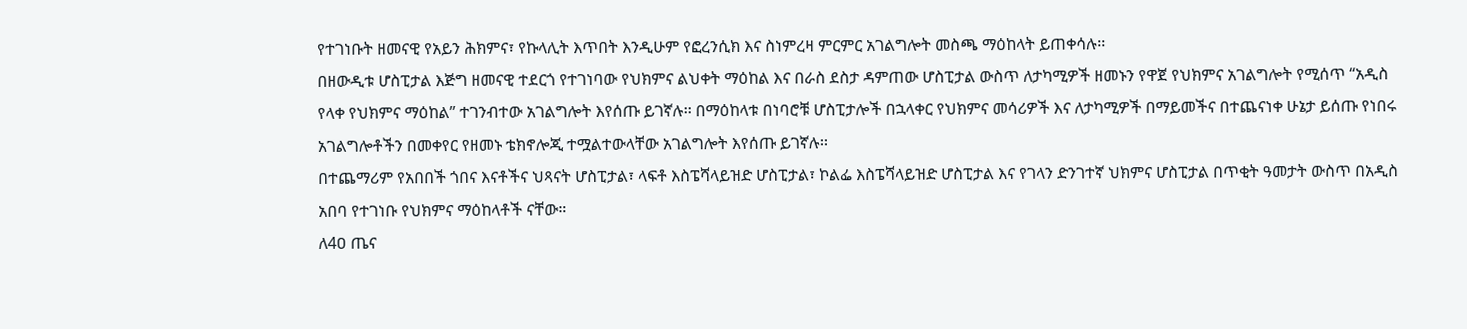የተገነቡት ዘመናዊ የአይን ሕክምና፣ የኩላሊት እጥበት እንዲሁም የፎረንሲክ እና ስነምረዛ ምርምር አገልግሎት መስጫ ማዕከላት ይጠቀሳሉ፡፡
በዘውዲቱ ሆስፒታል እጅግ ዘመናዊ ተደርጎ የተገነባው የህክምና ልህቀት ማዕከል እና በራስ ደስታ ዳምጠው ሆስፒታል ውስጥ ለታካሚዎች ዘመኑን የዋጀ የህክምና አገልግሎት የሚሰጥ “አዲስ የላቀ የህክምና ማዕከል” ተገንብተው አገልግሎት እየሰጡ ይገኛሉ፡፡ በማዕከላቱ በነባሮቹ ሆስፒታሎች በኋላቀር የህክምና መሳሪዎች እና ለታካሚዎች በማይመችና በተጨናነቀ ሁኔታ ይሰጡ የነበሩ አገልግሎቶችን በመቀየር የዘመኑ ቴክኖሎጂ ተሟልተውላቸው አገልግሎት እየሰጡ ይገኛሉ፡፡
በተጨማሪም የአበበች ጎበና እናቶችና ህጻናት ሆስፒታል፣ ላፍቶ እስፔሻላይዝድ ሆስፒታል፣ ኮልፌ እስፔሻላይዝድ ሆስፒታል እና የገላን ድንገተኛ ህክምና ሆስፒታል በጥቂት ዓመታት ውስጥ በአዲስ አበባ የተገነቡ የህክምና ማዕከላቶች ናቸው።
ለ4ዐ ጤና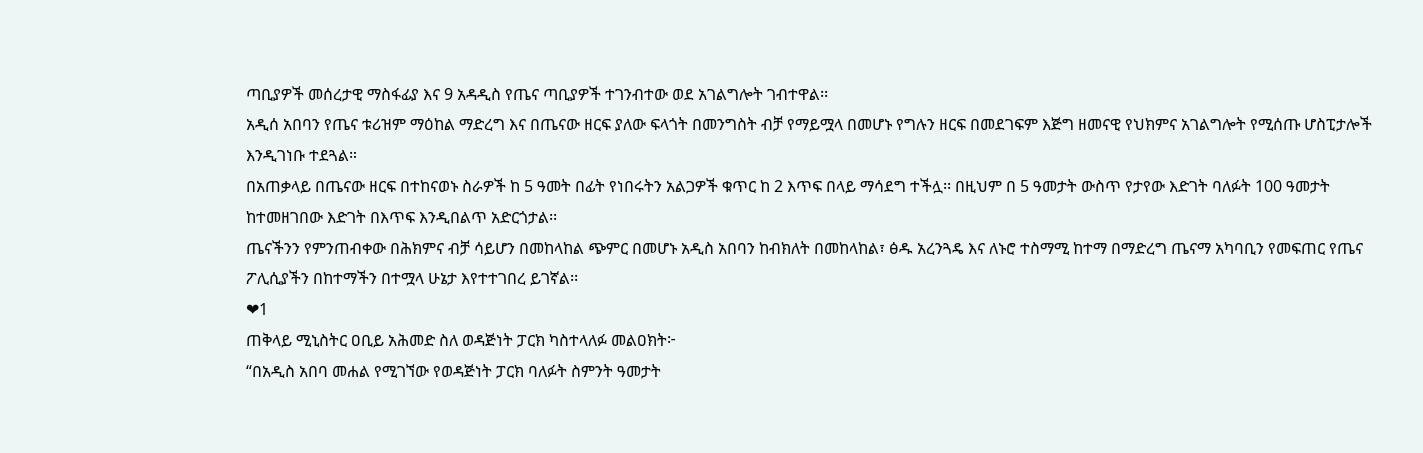ጣቢያዎች መሰረታዊ ማስፋፊያ እና 9 አዳዲስ የጤና ጣቢያዎች ተገንብተው ወደ አገልግሎት ገብተዋል፡፡
አዲሰ አበባን የጤና ቱሪዝም ማዕከል ማድረግ እና በጤናው ዘርፍ ያለው ፍላጎት በመንግስት ብቻ የማይሟላ በመሆኑ የግሉን ዘርፍ በመደገፍም እጅግ ዘመናዊ የህክምና አገልግሎት የሚሰጡ ሆስፒታሎች እንዲገነቡ ተደጓል።
በአጠቃላይ በጤናው ዘርፍ በተከናወኑ ስራዎች ከ 5 ዓመት በፊት የነበሩትን አልጋዎች ቁጥር ከ 2 እጥፍ በላይ ማሳደግ ተችሏ፡፡ በዚህም በ 5 ዓመታት ውስጥ የታየው እድገት ባለፉት 100 ዓመታት ከተመዘገበው እድገት በእጥፍ እንዲበልጥ አድርጎታል፡፡
ጤናችንን የምንጠብቀው በሕክምና ብቻ ሳይሆን በመከላከል ጭምር በመሆኑ አዲስ አበባን ከብክለት በመከላከል፣ ፅዱ አረንጓዴ እና ለኑሮ ተስማሚ ከተማ በማድረግ ጤናማ አካባቢን የመፍጠር የጤና ፖሊሲያችን በከተማችን በተሟላ ሁኔታ እየተተገበረ ይገኛል፡፡
❤1
ጠቅላይ ሚኒስትር ዐቢይ አሕመድ ስለ ወዳጅነት ፓርክ ካስተላለፉ መልዐክት፦
“በአዲስ አበባ መሐል የሚገኘው የወዳጅነት ፓርክ ባለፉት ስምንት ዓመታት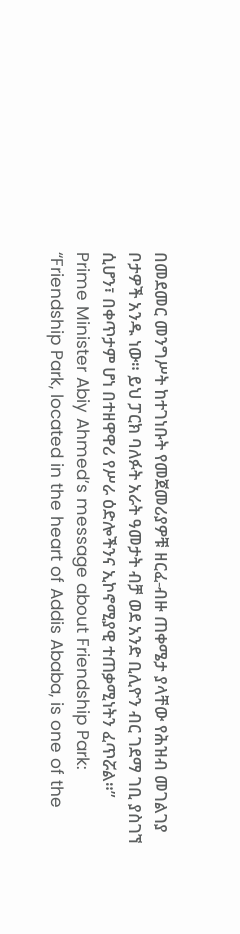በመደመር መንግሥት ከተገነቡት የመጀመሪያዎቹ ዘርፈ-ብዙ ጠቀሜታ ያላቸው የሕዝብ መገልገያ ቦታዎች አንዱ ነው። ይህ ፓርክ ባለፉት አራት ዓመታት ብቻ ወደ አንድ ቢሊዮን ብር ገደማ ገቢ ያስገኘ ሲሆን፣ በቀጥታም ሆነ በተዘዋዋሪ የሥራ ዕድሎችንና ኢኮኖሚያዊ ተጠቃሚነትን ፈጥሯል።”
Prime Minister Abiy Ahmed’s message about Friendship Park:
“Friendship Park, located in the heart of Addis Ababa, is one of the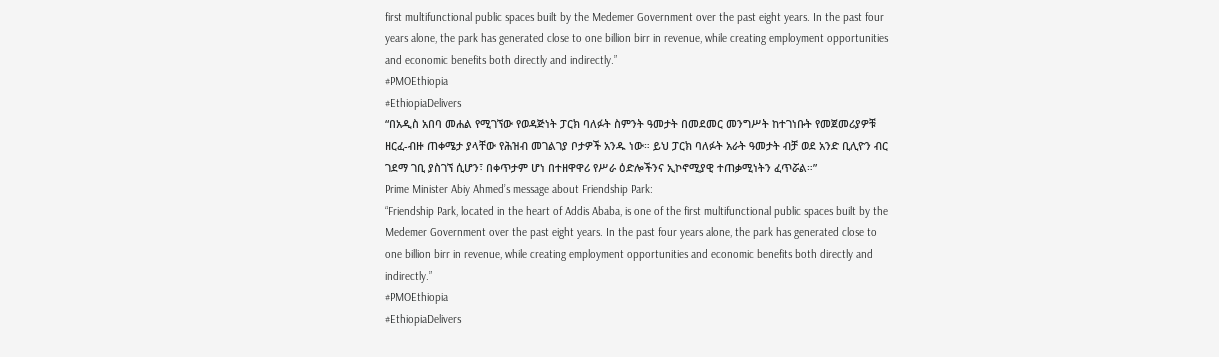first multifunctional public spaces built by the Medemer Government over the past eight years. In the past four years alone, the park has generated close to one billion birr in revenue, while creating employment opportunities and economic benefits both directly and indirectly.”
#PMOEthiopia
#EthiopiaDelivers
“በአዲስ አበባ መሐል የሚገኘው የወዳጅነት ፓርክ ባለፉት ስምንት ዓመታት በመደመር መንግሥት ከተገነቡት የመጀመሪያዎቹ ዘርፈ-ብዙ ጠቀሜታ ያላቸው የሕዝብ መገልገያ ቦታዎች አንዱ ነው። ይህ ፓርክ ባለፉት አራት ዓመታት ብቻ ወደ አንድ ቢሊዮን ብር ገደማ ገቢ ያስገኘ ሲሆን፣ በቀጥታም ሆነ በተዘዋዋሪ የሥራ ዕድሎችንና ኢኮኖሚያዊ ተጠቃሚነትን ፈጥሯል።”
Prime Minister Abiy Ahmed’s message about Friendship Park:
“Friendship Park, located in the heart of Addis Ababa, is one of the first multifunctional public spaces built by the Medemer Government over the past eight years. In the past four years alone, the park has generated close to one billion birr in revenue, while creating employment opportunities and economic benefits both directly and indirectly.”
#PMOEthiopia
#EthiopiaDelivers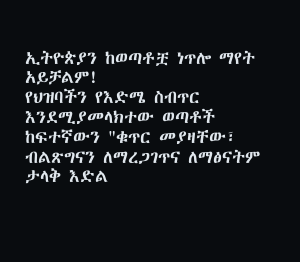ኢትዮጵያን ከወጣቶቿ ነጥሎ ማየት አይቻልም!
የህዝባችን የእድሜ ስብጥር እንደሚያመላክተው ወጣቶች ከፍተኛውን "ቁጥር መያዛቸው፣ ብልጽግናን ለማረጋገጥና ለማፅናትም ታላቅ እድል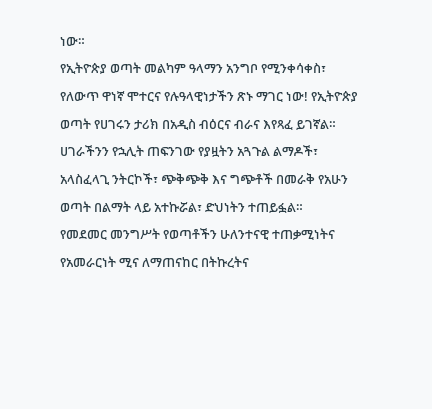ነው።
የኢትዮጵያ ወጣት መልካም ዓላማን አንግቦ የሚንቀሳቀስ፣ የለውጥ ዋነኛ ሞተርና የሉዓላዊነታችን ጽኑ ማገር ነው! የኢትዮጵያ ወጣት የሀገሩን ታሪክ በአዲስ ብዕርና ብራና እየጻፈ ይገኛል። ሀገራችንን የኋሊት ጠፍንገው የያዟትን አጓጉል ልማዶች፣ አላስፈላጊ ንትርኮች፣ ጭቅጭቅ እና ግጭቶች በመራቅ የአሁን ወጣት በልማት ላይ አተኩሯል፣ ድህነትን ተጠይፏል።
የመደመር መንግሥት የወጣቶችን ሁለንተናዊ ተጠቃሚነትና የአመራርነት ሚና ለማጠናከር በትኩረትና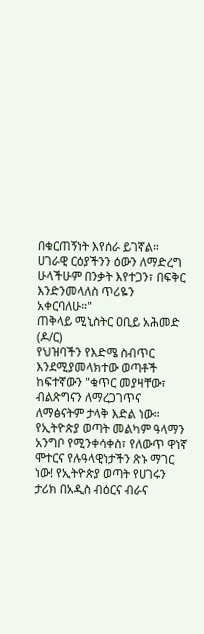በቁርጠኝነት እየሰራ ይገኛል።
ሀገራዊ ርዕያችንን ዕውን ለማድረግ ሁላችሁም በንቃት እየተጋን፣ በፍቅር እንድንመላለስ ጥሪዬን አቀርባለሁ።"
ጠቅላይ ሚኒስትር ዐቢይ አሕመድ (ዶ/ር)
የህዝባችን የእድሜ ስብጥር እንደሚያመላክተው ወጣቶች ከፍተኛውን "ቁጥር መያዛቸው፣ ብልጽግናን ለማረጋገጥና ለማፅናትም ታላቅ እድል ነው።
የኢትዮጵያ ወጣት መልካም ዓላማን አንግቦ የሚንቀሳቀስ፣ የለውጥ ዋነኛ ሞተርና የሉዓላዊነታችን ጽኑ ማገር ነው! የኢትዮጵያ ወጣት የሀገሩን ታሪክ በአዲስ ብዕርና ብራና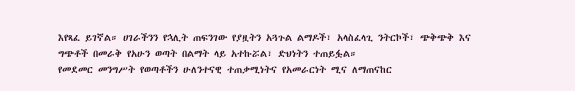እየጻፈ ይገኛል። ሀገራችንን የኋሊት ጠፍንገው የያዟትን አጓጉል ልማዶች፣ አላስፈላጊ ንትርኮች፣ ጭቅጭቅ እና ግጭቶች በመራቅ የአሁን ወጣት በልማት ላይ አተኩሯል፣ ድህነትን ተጠይፏል።
የመደመር መንግሥት የወጣቶችን ሁለንተናዊ ተጠቃሚነትና የአመራርነት ሚና ለማጠናከር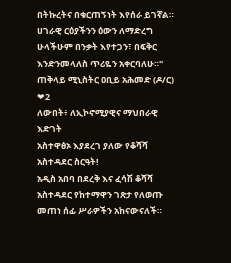በትኩረትና በቁርጠኝነት እየሰራ ይገኛል።
ሀገራዊ ርዕያችንን ዕውን ለማድረግ ሁላችሁም በንቃት እየተጋን፣ በፍቅር እንድንመላለስ ጥሪዬን አቀርባለሁ።"
ጠቅላይ ሚኒስትር ዐቢይ አሕመድ (ዶ/ር)
❤2
ለውበት፥ ለኢኮኖሚያዊና ማህበራዊ እድገት
አስተዋፅኦ እያደረገ ያለው የቆሻሻ አስተዳደር ስርዓት!
አዲስ አበባ በደረቅ እና ፈሳሽ ቆሻሻ አስተዳደር የከተማዋን ገጽታ የለወጡ መጠነ ሰፊ ሥራዎችን አከናውናለች።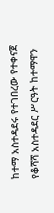ከተማ አስተዳደሩ የተገበረው የተቀናጀ የቆሻሻ አስተዳደር ሥርዓት ከተማዋን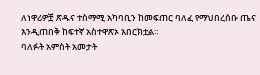ለነዋሪዎቿ ጽዱና ተስማሚ አካባቢን ከመፍጠር ባለፈ የማህበረሰቡ ጤና እንዲጠበቅ ከፍተኛ አስተዋጽኦ አበርክቷል።
ባለፉት አምስት አመታት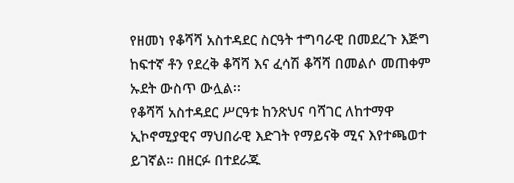የዘመነ የቆሻሻ አስተዳደር ስርዓት ተግባራዊ በመደረጉ እጅግ ከፍተኛ ቶን የደረቅ ቆሻሻ እና ፈሳሽ ቆሻሻ በመልሶ መጠቀም ኡደት ውስጥ ውሏል፡፡
የቆሻሻ አስተዳደር ሥርዓቱ ከንጽህና ባሻገር ለከተማዋ ኢኮኖሚያዊና ማህበራዊ እድገት የማይናቅ ሚና እየተጫወተ ይገኛል። በዘርፉ በተደራጁ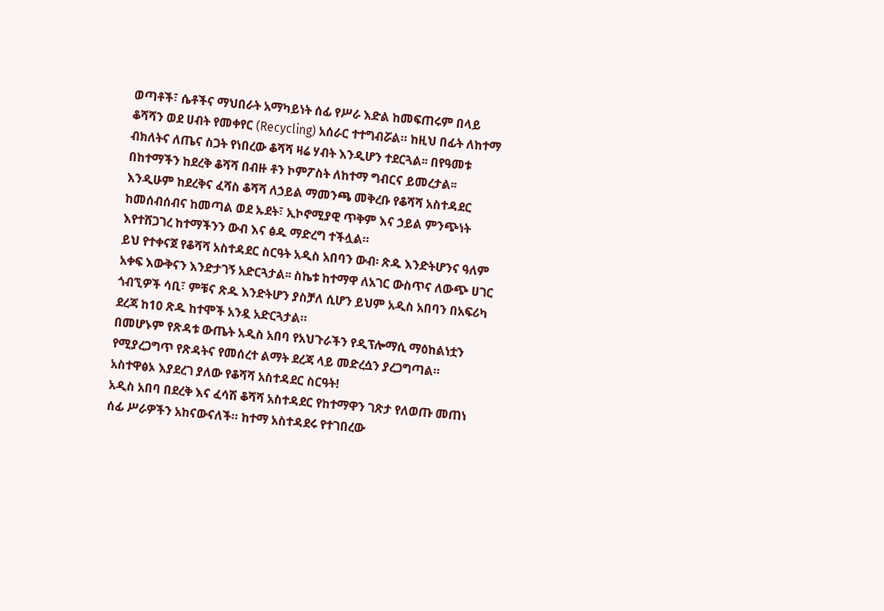ወጣቶች፣ ሴቶችና ማህበራት አማካይነት ሰፊ የሥራ እድል ከመፍጠሩም በላይ ቆሻሻን ወደ ሀብት የመቀየር (Recycling) አሰራር ተተግብሯል። ከዚህ በፊት ለከተማ ብክለትና ለጤና ስጋት የነበረው ቆሻሻ ዛሬ ሃብት እንዲሆን ተደርጓል፡፡ በየዓመቱ በከተማችን ከደረቅ ቆሻሻ በብዙ ቶን ኮምፖስት ለከተማ ግብርና ይመረታል፡፡ እንዲሁም ከደረቅና ፈሻስ ቆሻሻ ለኃይል ማመንጫ መቅረቡ የቆሻሻ አስተዳደር ከመሰብሰብና ከመጣል ወደ ኡደት፣ ኢኮኖሚያዊ ጥቅም እና ኃይል ምንጭነት እየተሸጋገረ ከተማችንን ውብ እና ፅዱ ማድረግ ተችሏል።
ይህ የተቀናጀ የቆሻሻ አስተዳደር ስርዓት አዲስ አበባን ውብ፡ ጽዱ እንድትሆንና ዓለም አቀፍ እውቅናን እንድታገኝ አድርጓታል፡፡ ስኬቱ ከተማዋ ለአገር ውስጥና ለውጭ ሀገር ጎብኚዎች ሳቢ፣ ምቹና ጽዱ እንድትሆን ያስቻለ ሲሆን ይህም አዲስ አበባን በአፍሪካ ደረጃ ከ10 ጽዱ ከተሞች አንዷ አድርጓታል።
በመሆኑም የጽዳቱ ውጤት አዲስ አበባ የአህጉራችን የዲፕሎማሲ ማዕከልነቷን የሚያረጋግጥ የጽዳትና የመሰረተ ልማት ደረጃ ላይ መድረሷን ያረጋግጣል።
አስተዋፅኦ እያደረገ ያለው የቆሻሻ አስተዳደር ስርዓት!
አዲስ አበባ በደረቅ እና ፈሳሽ ቆሻሻ አስተዳደር የከተማዋን ገጽታ የለወጡ መጠነ ሰፊ ሥራዎችን አከናውናለች። ከተማ አስተዳደሩ የተገበረው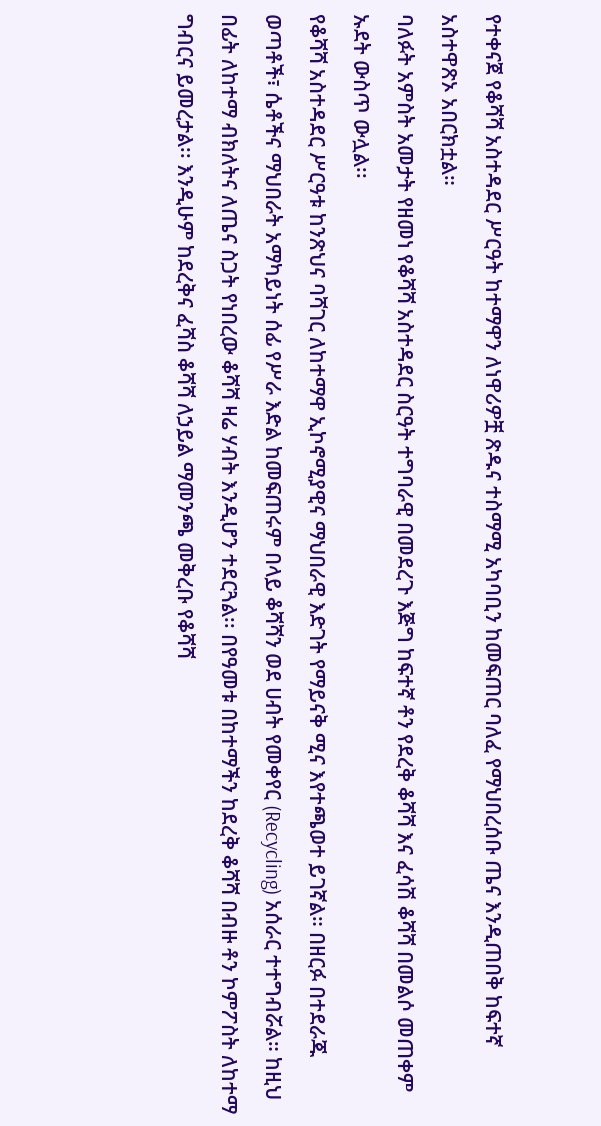የተቀናጀ የቆሻሻ አስተዳደር ሥርዓት ከተማዋን ለነዋሪዎቿ ጽዱና ተስማሚ አካባቢን ከመፍጠር ባለፈ የማህበረሰቡ ጤና እንዲጠበቅ ከፍተኛ አስተዋጽኦ አበርክቷል።
ባለፉት አምስት አመታት የዘመነ የቆሻሻ አስተዳደር ስርዓት ተግባራዊ በመደረጉ እጅግ ከፍተኛ ቶን የደረቅ ቆሻሻ እና ፈሳሽ ቆሻሻ በመልሶ መጠቀም ኡደት ውስጥ ውሏል፡፡
የቆሻሻ አስተዳደር ሥርዓቱ ከንጽህና ባሻገር ለከተማዋ ኢኮኖሚያዊና ማህበራዊ እድገት የማይናቅ ሚና እየተጫወተ ይገኛል። በዘርፉ በተደራጁ ወጣቶች፣ ሴቶችና ማህበራት አማካይነት ሰፊ የሥራ እድል ከመፍጠሩም በላይ ቆሻሻን ወደ ሀብት የመቀየር (Recycling) አሰራር ተተግብሯል። ከዚህ በፊት ለከተማ ብክለትና ለጤና ስጋት የነበረው ቆሻሻ ዛሬ ሃብት እንዲሆን ተደርጓል፡፡ በየዓመቱ በከተማችን ከደረቅ ቆሻሻ በብዙ ቶን ኮምፖስት ለከተማ ግብርና ይመረታል፡፡ እንዲሁም ከደረቅና ፈሻስ ቆሻሻ ለኃይል ማመንጫ መቅረቡ የቆሻሻ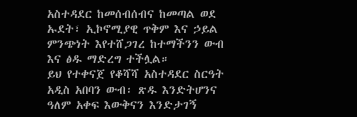አስተዳደር ከመሰብሰብና ከመጣል ወደ ኡደት፣ ኢኮኖሚያዊ ጥቅም እና ኃይል ምንጭነት እየተሸጋገረ ከተማችንን ውብ እና ፅዱ ማድረግ ተችሏል።
ይህ የተቀናጀ የቆሻሻ አስተዳደር ስርዓት አዲስ አበባን ውብ፡ ጽዱ እንድትሆንና ዓለም አቀፍ እውቅናን እንድታገኝ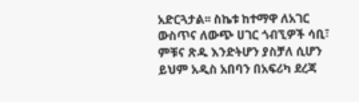አድርጓታል፡፡ ስኬቱ ከተማዋ ለአገር ውስጥና ለውጭ ሀገር ጎብኚዎች ሳቢ፣ ምቹና ጽዱ እንድትሆን ያስቻለ ሲሆን ይህም አዲስ አበባን በአፍሪካ ደረጃ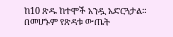ከ10 ጽዱ ከተሞች አንዷ አድርጓታል።
በመሆኑም የጽዳቱ ውጤት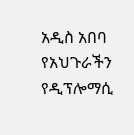አዲስ አበባ የአህጉራችን የዲፕሎማሲ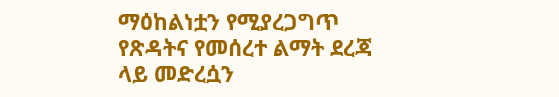ማዕከልነቷን የሚያረጋግጥ የጽዳትና የመሰረተ ልማት ደረጃ ላይ መድረሷን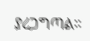ያረጋግጣል።